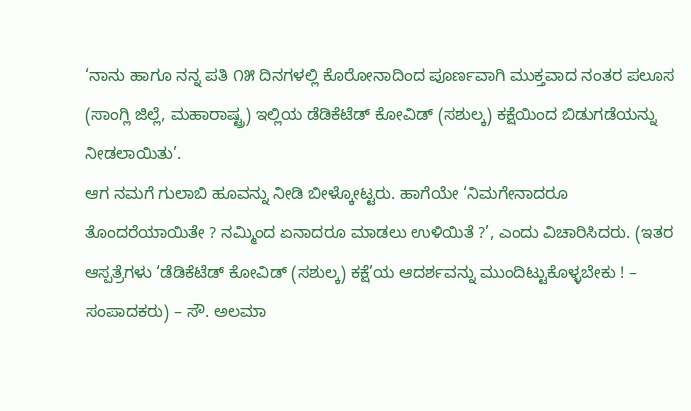‘ನಾನು ಹಾಗೂ ನನ್ನ ಪತಿ ೧೫ ದಿನಗಳಲ್ಲಿ ಕೊರೋನಾದಿಂದ ಪೂರ್ಣವಾಗಿ ಮುಕ್ತವಾದ ನಂತರ ಪಲೂಸ (ಸಾಂಗ್ಲಿ ಜಿಲ್ಲೆ, ಮಹಾರಾಷ್ಟ್ರ) ಇಲ್ಲಿಯ ಡೆಡಿಕೆಟೆಡ್ ಕೋವಿಡ್ (ಸಶುಲ್ಕ) ಕಕ್ಷೆಯಿಂದ ಬಿಡುಗಡೆಯನ್ನು ನೀಡಲಾಯಿತು’.
ಆಗ ನಮಗೆ ಗುಲಾಬಿ ಹೂವನ್ನು ನೀಡಿ ಬೀಳ್ಕೋಟ್ಟರು. ಹಾಗೆಯೇ ‘ನಿಮಗೇನಾದರೂ ತೊಂದರೆಯಾಯಿತೇ ? ನಮ್ಮಿಂದ ಏನಾದರೂ ಮಾಡಲು ಉಳಿಯಿತೆ ?’, ಎಂದು ವಿಚಾರಿಸಿದರು. (ಇತರ ಆಸ್ಪತ್ರೆಗಳು ‘ಡೆಡಿಕೆಟೆಡ್ ಕೋವಿಡ್ (ಸಶುಲ್ಕ) ಕಕ್ಷೆ’ಯ ಆದರ್ಶವನ್ನು ಮುಂದಿಟ್ಟುಕೊಳ್ಳಬೇಕು ! – ಸಂಪಾದಕರು) – ಸೌ. ಅಲಮಾ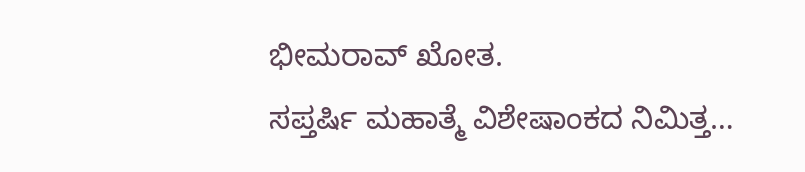ಭೀಮರಾವ್ ಖೋತ.
ಸಪ್ತರ್ಷಿ ಮಹಾತ್ಮೆ ವಿಶೇಷಾಂಕದ ನಿಮಿತ್ತ…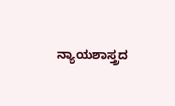ನ್ಯಾಯಶಾಸ್ತ್ರದ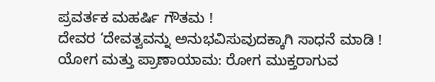ಪ್ರವರ್ತಕ ಮಹರ್ಷಿ ಗೌತಮ !
ದೇವರ ‘ದೇವತ್ವವನ್ನು ಅನುಭವಿಸುವುದಕ್ಕಾಗಿ ಸಾಧನೆ ಮಾಡಿ !
ಯೋಗ ಮತ್ತು ಪ್ರಾಣಾಯಾಮ: ರೋಗ ಮುಕ್ತರಾಗುವ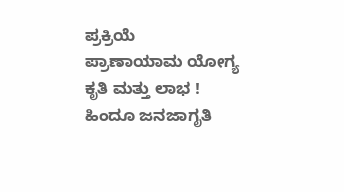ಪ್ರಕ್ರಿಯೆ
ಪ್ರಾಣಾಯಾಮ ಯೋಗ್ಯ ಕೃತಿ ಮತ್ತು ಲಾಭ !
ಹಿಂದೂ ಜನಜಾಗೃತಿ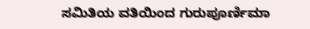ಸಮಿತಿಯ ವತಿಯಿಂದ ಗುರುಪೂರ್ಣಿಮಾ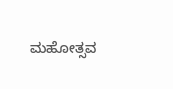ಮಹೋತ್ಸವ